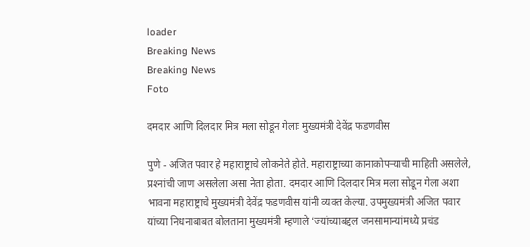loader
Breaking News
Breaking News
Foto

दमदार आणि दिलदार मित्र मला सोडून गेलाः मुख्यमंत्री देवेंद्र फडणवीस

पुणे - अजित पवार हे महाराष्ट्राचे लोकनेते होते. महाराष्ट्राच्या कानाकोपर्‍याची माहिती असलेले, प्रश्‍नांची जाण असलेला असा नेता होता. दमदार आणि दिलदार मित्र मला सोडून गेला अशा भावना महाराष्ट्राचे मुख्यमंत्री देवेंद्र फडणवीस यांनी व्यक्त केल्या. उपमुख्यमंत्री अजित पवार यांच्या निधनाबाबत बोलताना मुख्यमंत्री म्हणाले ‘ज्यांच्याबद्दल जनसामान्यांमध्ये प्रचंड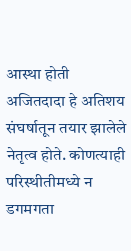आस्था होती अजितदादा हे अतिशय संघर्षातून तयार झालेले नेतृत्व होते. कोणत्याही परिस्थीतीमध्ये न डगमगता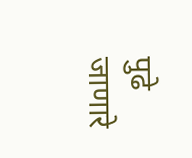पुढे जाणारे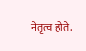नेतृत्व होते.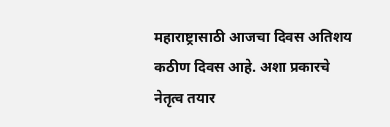महाराष्ट्रासाठी आजचा दिवस अतिशय कठीण दिवस आहे. अशा प्रकारचे नेतृत्व तयार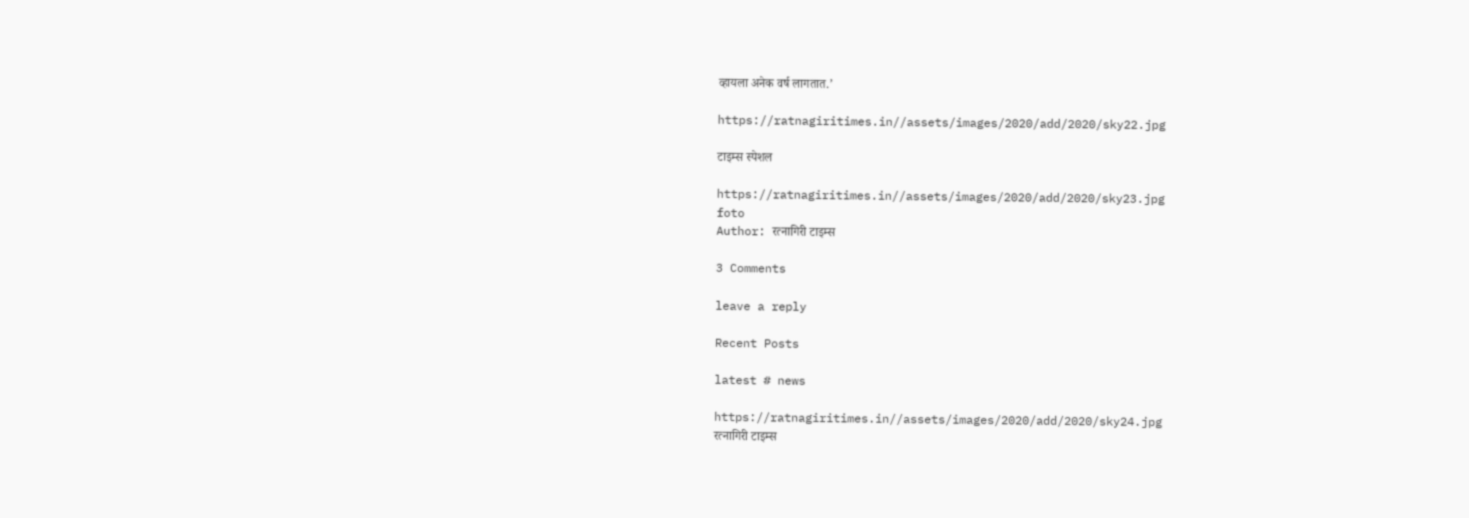व्हायला अनेक वर्ष लागतात.’

https://ratnagiritimes.in//assets/images/2020/add/2020/sky22.jpg

टाइम्स स्पेशल

https://ratnagiritimes.in//assets/images/2020/add/2020/sky23.jpg
foto
Author: रत्नागिरी टाइम्स

3 Comments

leave a reply

Recent Posts

latest # news

https://ratnagiritimes.in//assets/images/2020/add/2020/sky24.jpg
रत्नागिरी टाइम्स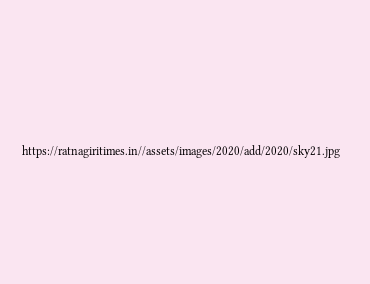https://ratnagiritimes.in//assets/images/2020/add/2020/sky21.jpg